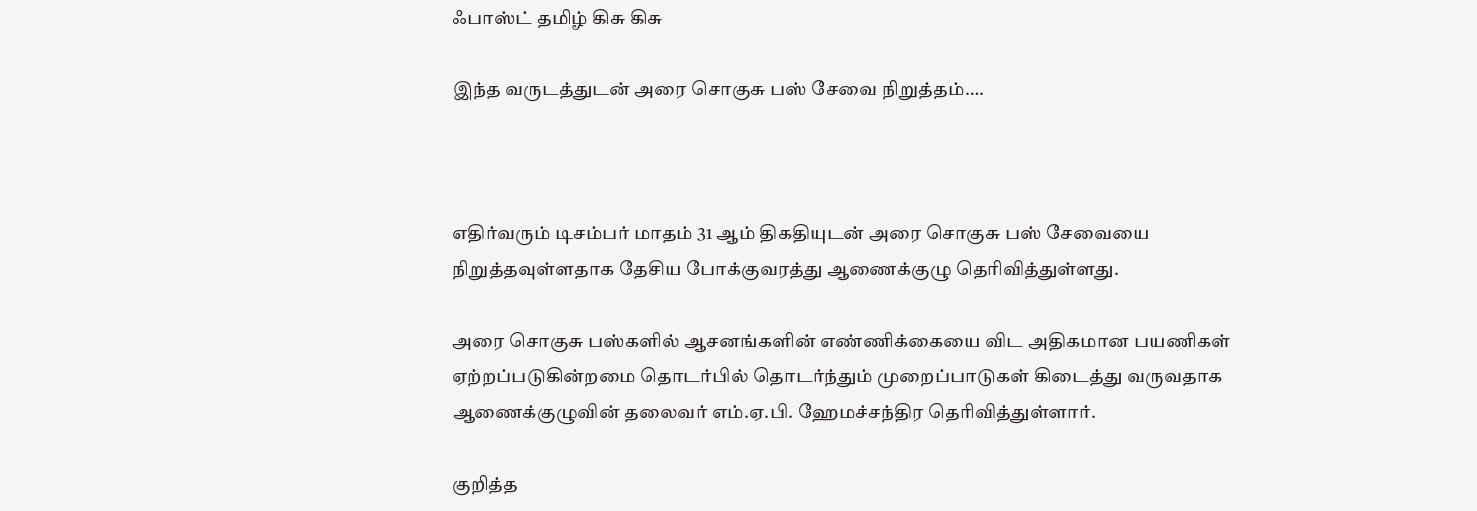ஃபாஸ்ட் தமிழ் கிசு கிசு

இந்த வருடத்துடன் அரை சொகுசு பஸ் சேவை நிறுத்தம்….



எதிர்வரும் டிசம்பர் மாதம் 31 ஆம் திகதியுடன் அரை சொகுசு பஸ் சேவையை நிறுத்தவுள்ளதாக தேசிய போக்குவரத்து ஆணைக்குழு தெரிவித்துள்ளது.

அரை சொகுசு பஸ்களில் ஆசனங்களின் எண்ணிக்கையை விட அதிகமான பயணிகள் ஏற்றப்படுகின்றமை தொடர்பில் தொடர்ந்தும் முறைப்பாடுகள் கிடைத்து வருவதாக ஆணைக்குழுவின் தலைவர் எம்.ஏ.பி. ஹேமச்சந்திர தெரிவித்துள்ளார்.

குறித்த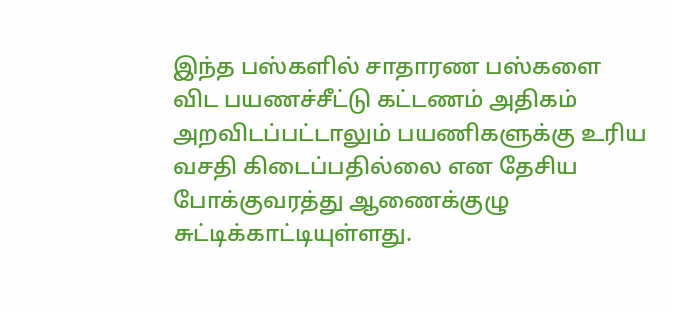இந்த பஸ்களில் சாதாரண பஸ்களை விட பயணச்சீட்டு கட்டணம் அதிகம் அறவிடப்பட்டாலும் பயணிகளுக்கு உரிய வசதி கிடைப்பதில்லை என தேசிய போக்குவரத்து ஆணைக்குழு சுட்டிக்காட்டியுள்ளது.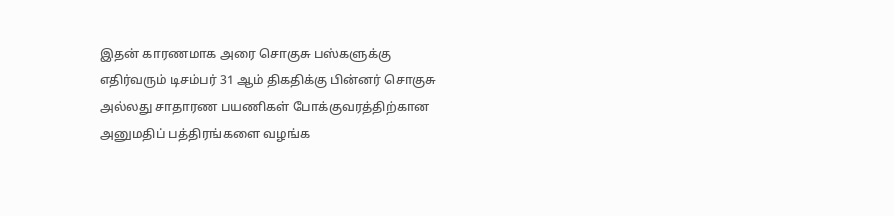இதன் காரணமாக அரை சொகுசு பஸ்களுக்கு எதிர்வரும் டிசம்பர் 31 ஆம் திகதிக்கு பின்னர் சொகுசு அல்லது சாதாரண பயணிகள் போக்குவரத்திற்கான அனுமதிப் பத்திரங்களை வழங்க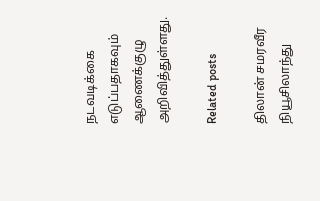நடவடிக்கை எடுப்பதாகவும் ஆணைக்குழு அறிவித்துள்ளது.

Related posts

திலான் சமரவீர நியூசிலாந்து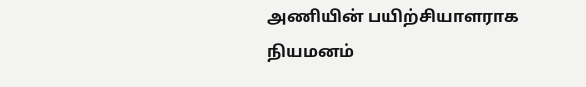அணியின் பயிற்சியாளராக நியமனம்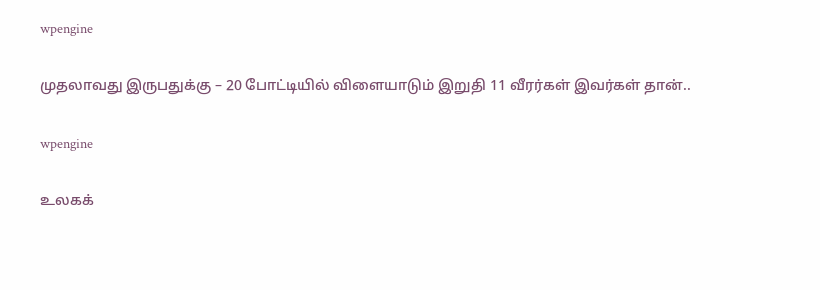wpengine

முதலாவது இருபதுக்கு – 20 போட்டியில் விளையாடும் இறுதி 11 வீரர்கள் இவர்கள் தான்..

wpengine

உலகக்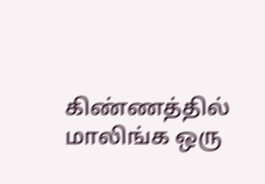கிண்ணத்தில் மாலிங்க ஒரு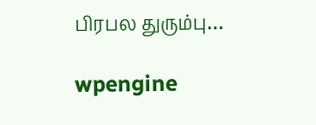பிரபல துரும்பு…

wpengine